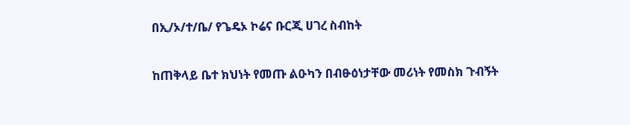በኢ/ኦ/ተ/ቤ/ የጌዴኦ ኮሬና ቡርጂ ሀገረ ስብከት

ከጠቅላይ ቤተ ክህነት የመጡ ልዑካን በብፁዕነታቸው መሪነት የመስክ ጉብኝት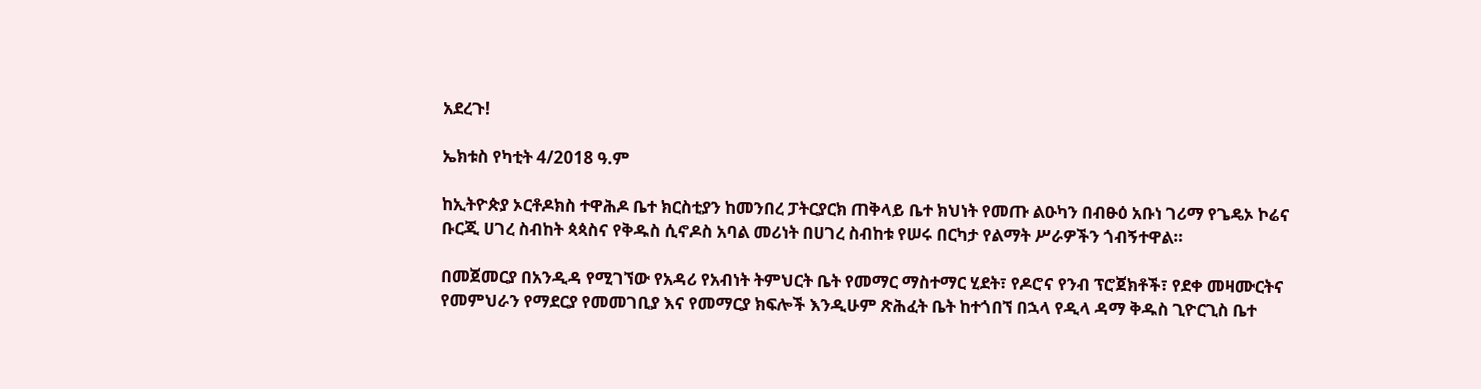አደረጉ!

ኤክቱስ የካቲት 4/2018 ዓ.ም

ከኢትዮጵያ ኦርቶዶክስ ተዋሕዶ ቤተ ክርስቲያን ከመንበረ ፓትርያርክ ጠቅላይ ቤተ ክህነት የመጡ ልዑካን በብፁዕ አቡነ ገሪማ የጌዴኦ ኮሬና ቡርጂ ሀገረ ስብከት ጳጳስና የቅዱስ ሲኖዶስ አባል መሪነት በሀገረ ስብከቱ የሠሩ በርካታ የልማት ሥራዎችን ጎብኝተዋል።

በመጀመርያ በአንዲዳ የሚገኘው የአዳሪ የአብነት ትምህርት ቤት የመማር ማስተማር ሂደት፣ የዶሮና የንብ ፕሮጀክቶች፣ የደቀ መዛሙርትና የመምህራን የማደርያ የመመገቢያ እና የመማርያ ክፍሎች እንዲሁም ጽሕፈት ቤት ከተጎበኘ በኋላ የዲላ ዳማ ቅዱስ ጊዮርጊስ ቤተ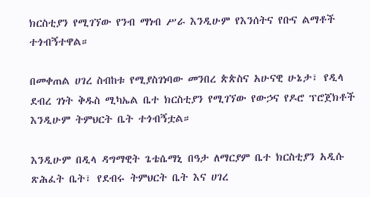ክርስቲያን የሚገኘው የንብ ማነብ ሥራ እንዲሁም የእንሰትና የቡና ልማቶች ተጎብኝተዋል።

በመቀጠል ሀገረ ስብከቱ የሚያስገነባው መንበረ ጵጵስና አሁናዊ ሁኔታ፣ የዲላ ደብረ ገነት ቅዱስ ሚካኤል ቤተ ክርስቲያን የሚገኘው የውኃና የዶሮ ፕሮጀክቶች እንዲሁም ትምህርት ቤት ተጎብኝቷል።

እንዲሁም በዲላ ዳግማዊት ጌቴሴማኒ በዓታ ለማርያም ቤተ ክርስቲያን አዲሱ ጽሕፈት ቤት፣ የደብሩ ትምህርት ቤት እና ሀገረ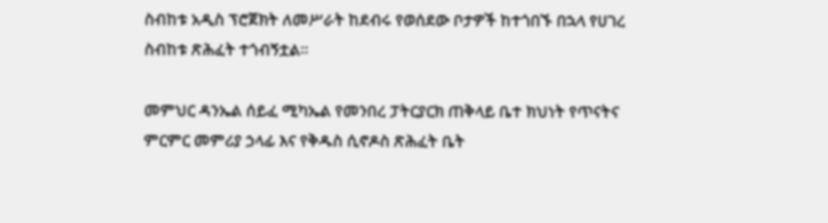ስብከቱ አዲስ ፕሮጀክት ለመሥራት ከደብሩ የወሰደው ቦታዎች ከተጎበኙ በኋላ የሀገረ ስብከቱ ጽሕፈት ተጎብኝቷል።

መምህር ዳንኤል ሰይፈ ሚካኤል የመንበረ ፓትርያርክ ጠቅላይ ቤተ ክህነት የጥናትና ምርምር መምሪያ ኃላፊ እና የቅዱስ ሲኖዶስ ጽሕፈት ቤት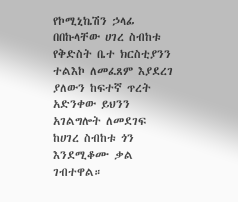የኮሚኒኬሽን ኃላፊ በበኩላቸው ሀገረ ስብከቱ የቅድስት ቤተ ክርስቲያንን ተልእኮ ለመፈጸም እያደረገ ያለውን ከፍተኛ ጥረት አድንቀው ይህንን አገልግሎት ለመደገፍ ከሀገረ ስብከቱ ጎን እንደሚቆሙ ቃል ገብተዋል።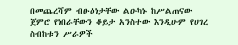በመጨረሻም ብፁዕነታቸው ልዑካኑ ከሥልጠናው ጀምሮ የነበራቸውን ቆይታ አንስተው እንዲሁም የሀገረ ስብከቱን ሥራዎች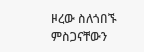ዞረው ስለጎበኙ ምስጋናቸውን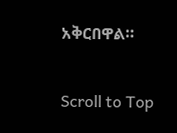አቅርበዋል።

Scroll to Top